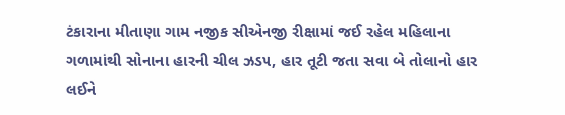ટંકારાના મીતાણા ગામ નજીક સીએનજી રીક્ષામાં જઈ રહેલ મહિલાના ગળામાંથી સોનાના હારની ચીલ ઝડપ, હાર તૂટી જતા સવા બે તોલાનો હાર લઈને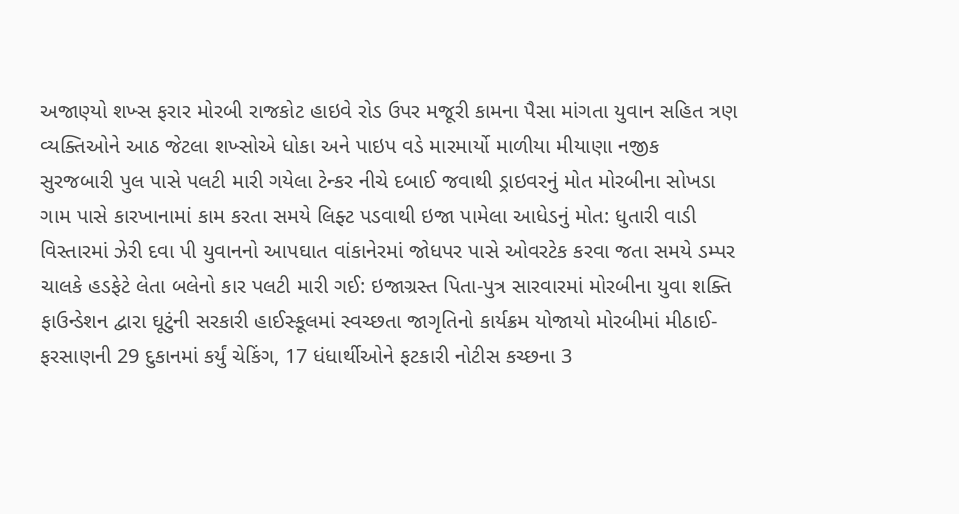અજાણ્યો શખ્સ ફરાર મોરબી રાજકોટ હાઇવે રોડ ઉપર મજૂરી કામના પૈસા માંગતા યુવાન સહિત ત્રણ વ્યક્તિઓને આઠ જેટલા શખ્સોએ ધોકા અને પાઇપ વડે મારમાર્યો માળીયા મીયાણા નજીક સુરજબારી પુલ પાસે પલટી મારી ગયેલા ટેન્કર નીચે દબાઈ જવાથી ડ્રાઇવરનું મોત મોરબીના સોખડા ગામ પાસે કારખાનામાં કામ કરતા સમયે લિફ્ટ પડવાથી ઇજા પામેલા આધેડનું મોત: ધુતારી વાડી વિસ્તારમાં ઝેરી દવા પી યુવાનનો આપઘાત વાંકાનેરમાં જોધપર પાસે ઓવરટેક કરવા જતા સમયે ડમ્પર ચાલકે હડફેટે લેતા બલેનો કાર પલટી મારી ગઈ: ઇજાગ્રસ્ત પિતા-પુત્ર સારવારમાં મોરબીના યુવા શક્તિ ફાઉન્ડેશન દ્વારા ઘૂટુંની સરકારી હાઈસ્કૂલમાં સ્વચ્છતા જાગૃતિનો કાર્યક્રમ યોજાયો મોરબીમાં મીઠાઈ-ફરસાણની 29 દુકાનમાં કર્યું ચેકિંગ, 17 ધંધાર્થીઓને ફટકારી નોટીસ કચ્છના 3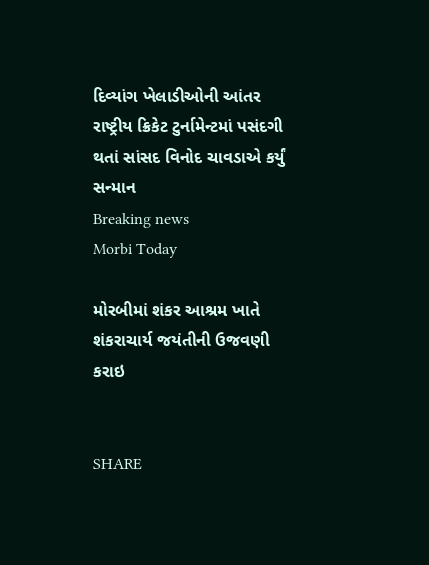દિવ્યાંગ ખેલાડીઓની આંતર રાષ્ટ્રીય ક્રિકેટ ટુર્નામેન્ટમાં પસંદગી થતાં સાંસદ વિનોદ ચાવડાએ કર્યું સન્માન
Breaking news
Morbi Today

મોરબીમાં શંકર આશ્રમ ખાતે શંકરાચાર્ય જયંતીની ઉજવણી કરાઇ


SHARE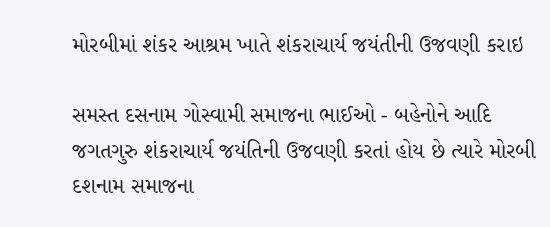મોરબીમાં શંકર આશ્રમ ખાતે શંકરાચાર્ય જયંતીની ઉજવણી કરાઇ

સમસ્ત દસનામ ગોસ્વામી સમાજના ભાઈઓ - બહેનોને આદિ જગતગુરુ શંકરાચાર્ય જયંતિની ઉજવણી કરતાં હોય છે ત્યારે મોરબી દશનામ સમાજના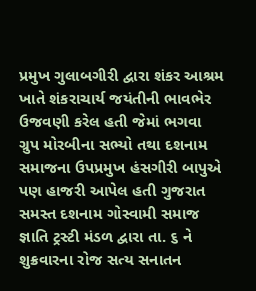પ્રમુખ ગુલાબગીરી દ્વારા શંકર આશ્રમ ખાતે શંકરાચાર્ય જયંતીની ભાવભેર ઉજવણી કરેલ હતી જેમાં ભગવા ગ્રુપ મોરબીના સભ્યો તથા દશનામ સમાજના ઉપપ્રમુખ હંસગીરી બાપુએ પણ હાજરી આપેલ હતી ગુજરાત સમસ્ત દશનામ ગોસ્વામી સમાજ જ્ઞાતિ ટ્રસ્ટી મંડળ દ્વારા તા. ૬ ને શુક્રવારના રોજ સત્ય સનાતન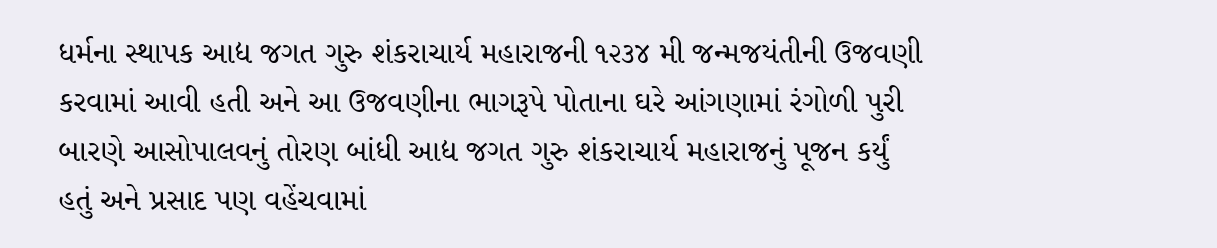ધર્મના સ્થાપક આદ્ય જગત ગુરુ શંકરાચાર્ય મહારાજની ૧૨૩૪ મી જન્મજયંતીની ઉજવણી કરવામાં આવી હતી અને આ ઉજવણીના ભાગરૂપે પોતાના ઘરે આંગણામાં રંગોળી પુરી બારણે આસોપાલવનું તોરણ બાંધી આદ્ય જગત ગુરુ શંકરાચાર્ય મહારાજનું પૂજન કર્યું હતું અને પ્રસાદ પણ વહેંચવામાં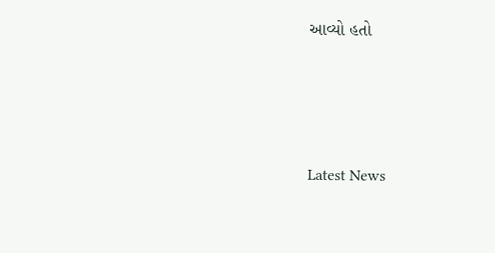આવ્યો હતો






Latest News